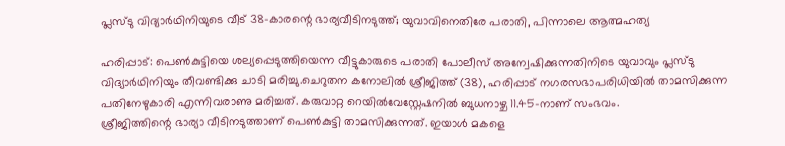പ്ലസ്ടു വിദ്യാര്‍ഥിനിയുടെ വീട് 38-കാരന്റെ ഭാര്യവീടിനടുത്ത്; യുവാവിനെതിരേ പരാതി, പിന്നാലെ ആത്മഹത്യ

ഹരിപ്പാട്: പെണ്‍കുട്ടിയെ ശല്യപ്പെടുത്തിയെന്ന വീട്ടുകാരുടെ പരാതി പോലീസ് അന്വേഷിക്കുന്നതിനിടെ യുവാവും പ്ലസ്ടു വിദ്യാർഥിനിയും തീവണ്ടിക്കു ചാടി മരിച്ചു.ചെറുതന കനോലില്‍ ശ്രീജിത്ത് (38), ഹരിപ്പാട് നഗരസഭാപരിധിയില്‍ താമസിക്കുന്ന പതിനേഴുകാരി എന്നിവരാണു മരിച്ചത്. കരുവാറ്റ റെയില്‍വേസ്റ്റേഷനില്‍ ബുധനാഴ്ച 11.45-നാണ് സംഭവം.
ശ്രീജിത്തിന്റെ ഭാര്യാ വീടിനടുത്താണ് പെണ്‍കുട്ടി താമസിക്കുന്നത്. ഇയാള്‍ മകളെ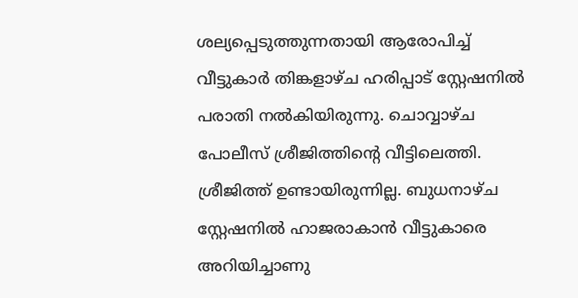ശല്യപ്പെടുത്തുന്നതായി ആരോപിച്ച്‌ വീട്ടുകാർ തിങ്കളാഴ്ച ഹരിപ്പാട് സ്റ്റേഷനില്‍ പരാതി നല്‍കിയിരുന്നു. ചൊവ്വാഴ്ച പോലീസ് ശ്രീജിത്തിന്റെ വീട്ടിലെത്തി. ശ്രീജിത്ത് ഉണ്ടായിരുന്നില്ല. ബുധനാഴ്ച സ്റ്റേഷനില്‍ ഹാജരാകാൻ വീട്ടുകാരെ അറിയിച്ചാണു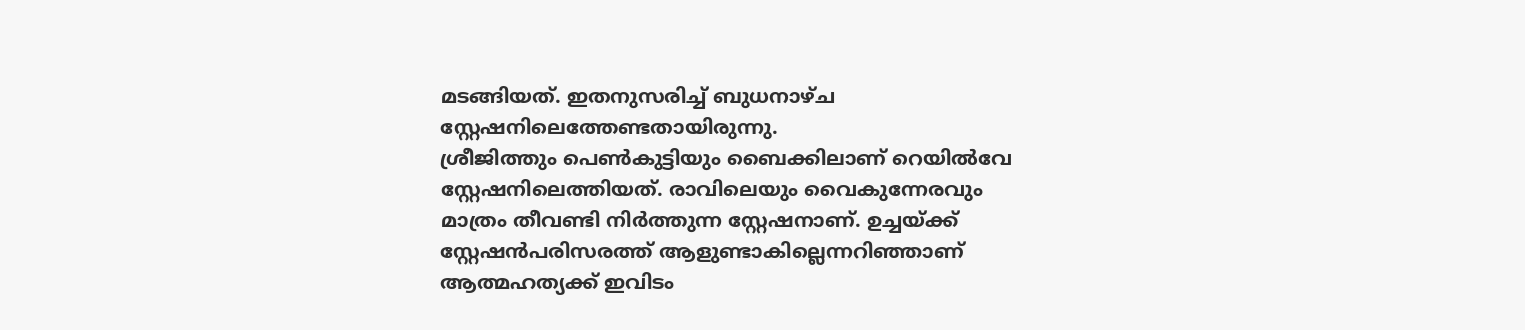മടങ്ങിയത്. ഇതനുസരിച്ച്‌ ബുധനാഴ്ച സ്റ്റേഷനിലെത്തേണ്ടതായിരുന്നു.
ശ്രീജിത്തും പെണ്‍കുട്ടിയും ബൈക്കിലാണ് റെയില്‍വേ സ്റ്റേഷനിലെത്തിയത്. രാവിലെയും വൈകുന്നേരവും മാത്രം തീവണ്ടി നിർത്തുന്ന സ്റ്റേഷനാണ്. ഉച്ചയ്ക്ക് സ്റ്റേഷൻപരിസരത്ത് ആളുണ്ടാകില്ലെന്നറിഞ്ഞാണ് ആത്മഹത്യക്ക് ഇവിടം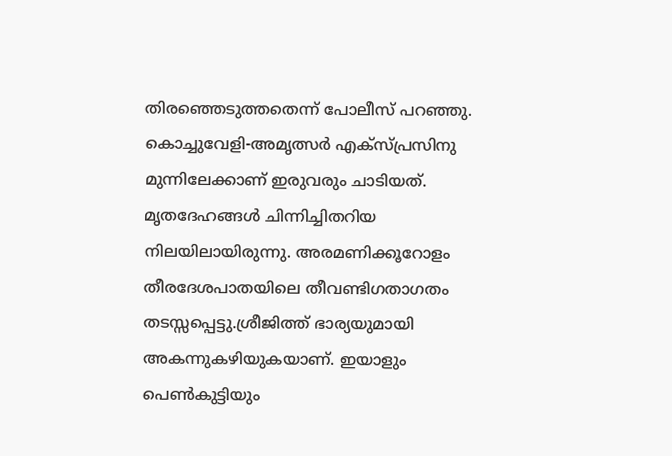തിരഞ്ഞെടുത്തതെന്ന് പോലീസ് പറഞ്ഞു.
കൊച്ചുവേളി-അമൃത്സർ എക്സ്പ്രസിനു മുന്നിലേക്കാണ് ഇരുവരും ചാടിയത്. മൃതദേഹങ്ങള്‍ ചിന്നിച്ചിതറിയ നിലയിലായിരുന്നു. അരമണിക്കൂറോളം തീരദേശപാതയിലെ തീവണ്ടിഗതാഗതം തടസ്സപ്പെട്ടു.ശ്രീജിത്ത് ഭാര്യയുമായി അകന്നുകഴിയുകയാണ്. ഇയാളും പെണ്‍കുട്ടിയും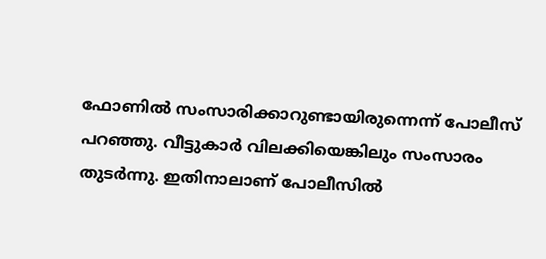ഫോണില്‍ സംസാരിക്കാറുണ്ടായിരുന്നെന്ന് പോലീസ് പറഞ്ഞു. വീട്ടുകാർ വിലക്കിയെങ്കിലും സംസാരം തുടർന്നു. ഇതിനാലാണ് പോലീസില്‍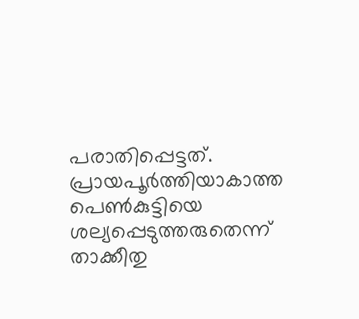പരാതിപ്പെട്ടത്. പ്രായപൂർത്തിയാകാത്ത പെണ്‍കുട്ടിയെ ശല്യപ്പെടുത്തരുതെന്ന് താക്കീതു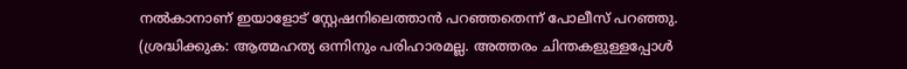നല്‍കാനാണ് ഇയാളോട് സ്റ്റേഷനിലെത്താൻ പറഞ്ഞതെന്ന് പോലീസ് പറഞ്ഞു.
(ശ്രദ്ധിക്കുക: ആത്മഹത്യ ഒന്നിനും പരിഹാരമല്ല. അത്തരം ചിന്തകളുള്ളപ്പോള്‍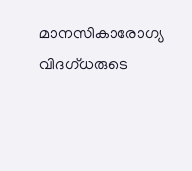മാനസികാരോഗ്യ വിദഗ്ധരുടെ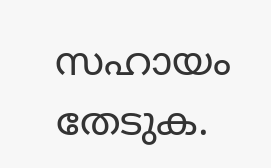സഹായം തേടുക.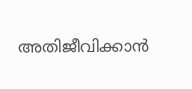അതിജീവിക്കാൻ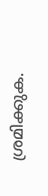ശ്രമിക്കുക.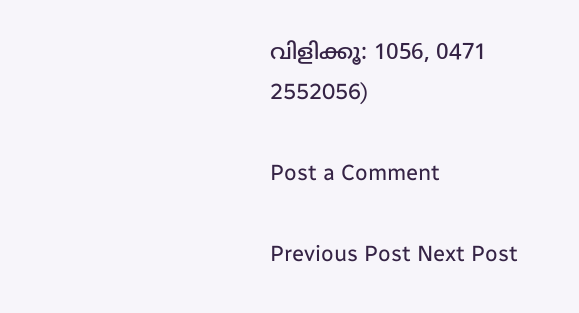വിളിക്കൂ: 1056, 0471 2552056)

Post a Comment

Previous Post Next Post